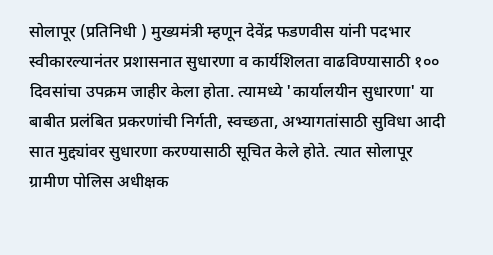सोलापूर (प्रतिनिधी ) मुख्यमंत्री म्हणून देवेंद्र फडणवीस यांनी पदभार
स्वीकारल्यानंतर प्रशासनात सुधारणा व कार्यशिलता वाढविण्यासाठी १०० दिवसांचा उपक्रम जाहीर केला होता. त्यामध्ये 'कार्यालयीन सुधारणा' या बाबीत प्रलंबित प्रकरणांची निर्गती, स्वच्छता, अभ्यागतांसाठी सुविधा आदी सात मुद्द्यांवर सुधारणा करण्यासाठी सूचित केले होते. त्यात सोलापूर ग्रामीण पोलिस अधीक्षक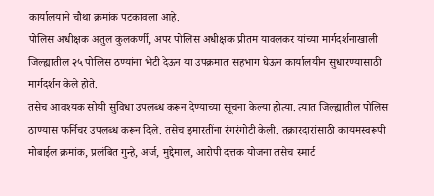कार्यालयाने चौथा क्रमांक पटकावला आहे.
पोलिस अधीक्षक अतुल कुलकर्णी, अपर पोलिस अधीक्षक प्रीतम यावलकर यांच्या मार्गदर्शनाखाली जिल्ह्यातील २५ पोलिस ठण्यांना भेटी देऊन या उपक्रमात सहभाग घेऊन कार्यालयीन सुधारण्यासाठी मार्गदर्शन केले होते.
तसेच आवश्यक सोयी सुविधा उपलब्ध करून देण्याच्या सूचना केल्या होत्या. त्यात जिल्ह्यातील पोलिस ठाण्यास फर्निचर उपलब्ध करून दिले. तसेच इमारतींना रंगरंगोटी केली. तक्रारदारांसाठी कायमस्वरूपी मोबाईल क्रमांक, प्रलंबित गुन्हे, अर्ज, मुद्देमाल, आरोपी दत्तक योजना तसेच स्मार्ट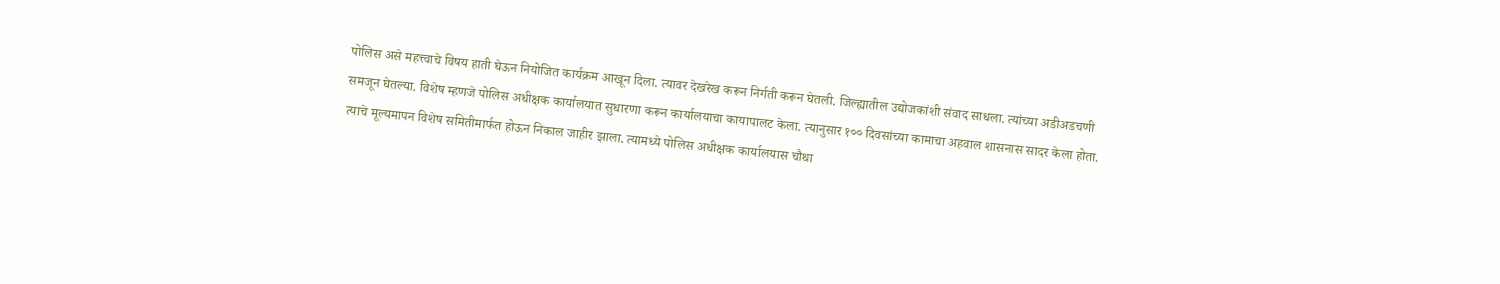पोलिस असे महत्त्वाचे विषय हाती घेऊन नियोजित कार्यक्रम आखून दिला. त्यावर देखरेख करून निर्गती करून घेतली. जिल्ह्यातील उद्योजकांशी संवाद साधला. त्यांच्या अडीअडचणी समजून घेतल्या. विशेष म्हणजे पोलिस अधीक्षक कार्यालयात सुधारणा करून कार्यालयाचा कायापालट केला. त्यानुसार १०० दिवसांच्या कामाचा अहवाल शासनास सादर केला होता. त्याचे मूल्यमापन विशेष समितीमार्फत होऊन निकाल जाहीर झाला. त्यामध्ये पोलिस अधीक्षक कार्यालयास चौथा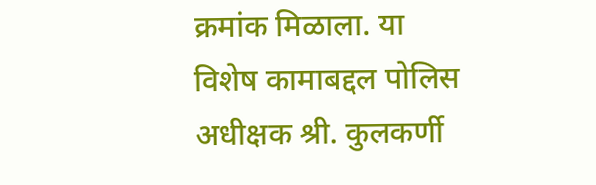क्रमांक मिळाला. या विशेष कामाबद्दल पोलिस अधीक्षक श्री. कुलकर्णी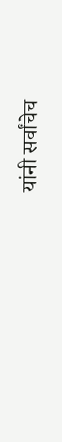यांनी सर्वांचेच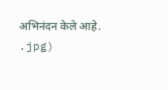अभिनंदन केले आहे.
.jpg)